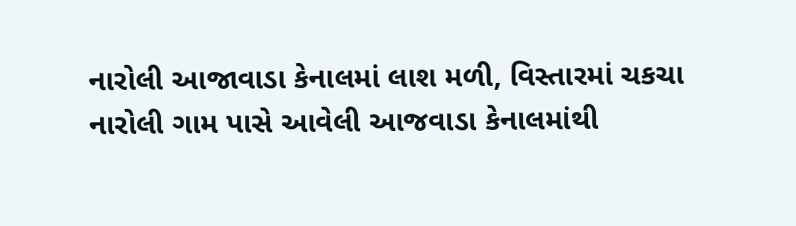નારોલી આજાવાડા કેનાલમાં લાશ મળી, વિસ્તારમાં ચકચા
નારોલી ગામ પાસે આવેલી આજવાડા કેનાલમાંથી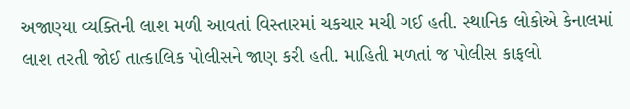અજાણ્યા વ્યક્તિની લાશ મળી આવતાં વિસ્તારમાં ચકચાર મચી ગઈ હતી. સ્થાનિક લોકોએ કેનાલમાં લાશ તરતી જોઈ તાત્કાલિક પોલીસને જાણ કરી હતી. માહિતી મળતાં જ પોલીસ કાફલો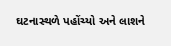ઘટનાસ્થળે પહોંચ્યો અને લાશને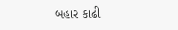બહાર કાઢી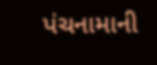પંચનામાની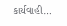કાર્યવાહી…